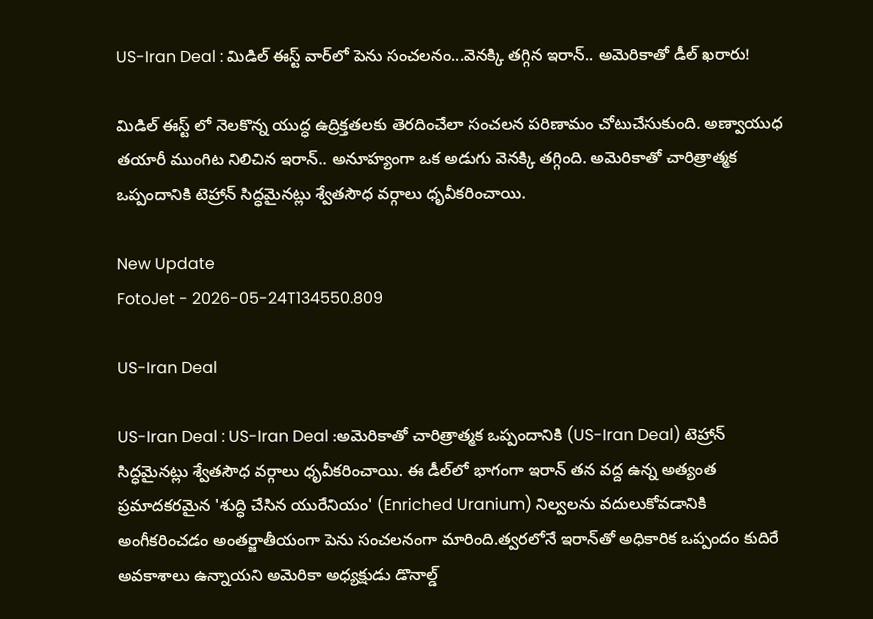US-Iran Deal : మిడిల్ ఈస్ట్ వార్‌లో పెను సంచలనం...వెనక్కి తగ్గిన ఇరాన్.. అమెరికాతో డీల్ ఖరారు!

మిడిల్ ఈస్ట్ లో నెలకొన్న యుద్ధ ఉద్రిక్తతలకు తెరదించేలా సంచలన పరిణామం చోటుచేసుకుంది. అణ్వాయుధ తయారీ ముంగిట నిలిచిన ఇరాన్.. అనూహ్యంగా ఒక అడుగు వెనక్కి తగ్గింది. అమెరికాతో చారిత్రాత్మక ఒప్పందానికి టెహ్రాన్ సిద్ధమైనట్లు శ్వేతసౌధ వర్గాలు ధృవీకరించాయి.

New Update
FotoJet - 2026-05-24T134550.809

US-Iran Deal

US-Iran Deal : US-Iran Deal :అమెరికాతో చారిత్రాత్మక ఒప్పందానికి (US-Iran Deal) టెహ్రాన్ సిద్ధమైనట్లు శ్వేతసౌధ వర్గాలు ధృవీకరించాయి. ఈ డీల్‌లో భాగంగా ఇరాన్ తన వద్ద ఉన్న అత్యంత ప్రమాదకరమైన 'శుద్ధి చేసిన యురేనియం' (Enriched Uranium) నిల్వలను వదులుకోవడానికి అంగీకరించడం అంతర్జాతీయంగా పెను సంచలనంగా మారింది.త్వరలోనే ఇరాన్‌తో అధికారిక ఒప్పందం కుదిరే అవకాశాలు ఉన్నాయని అమెరికా అధ్యక్షుడు డొనాల్డ్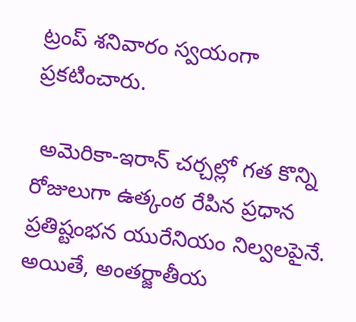ట్రంప్ శనివారం స్వయంగా ప్రకటించారు.

 అమెరికా-ఇరాన్ చర్చల్లో గత కొన్ని రోజులుగా ఉత్కంఠ రేపిన ప్రధాన ప్రతిష్టంభన యురేనియం నిల్వలపైనే. అయితే, అంతర్జాతీయ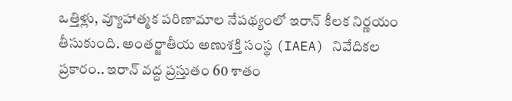ఒత్తిళ్లు, వ్యూహాత్మక పరిణామాల నేపథ్యంలో ఇరాన్ కీలక నిర్ణయం తీసుకుంది. అంతర్జాతీయ అణుశక్తి సంస్థ (IAEA) నివేదికల ప్రకారం.. ఇరాన్ వద్ద ప్రస్తుతం 60 శాతం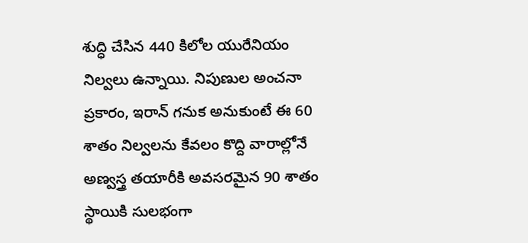శుద్ధి చేసిన 440 కిలోల యురేనియం నిల్వలు ఉన్నాయి. నిపుణుల అంచనా ప్రకారం, ఇరాన్ గనుక అనుకుంటే ఈ 60 శాతం నిల్వలను కేవలం కొద్ది వారాల్లోనే అణ్వస్త్ర తయారీకి అవసరమైన 90 శాతం స్థాయికి సులభంగా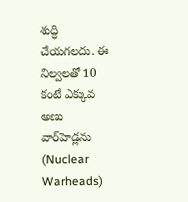శుద్ధి చేయగలదు. ఈ నిల్వలతో 10 కంటే ఎక్కువ అణు వార్‌హెడ్లను (Nuclear Warheads)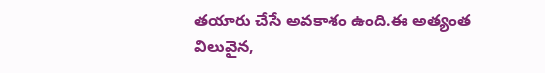తయారు చేసే అవకాశం ఉంది.ఈ అత్యంత విలువైన,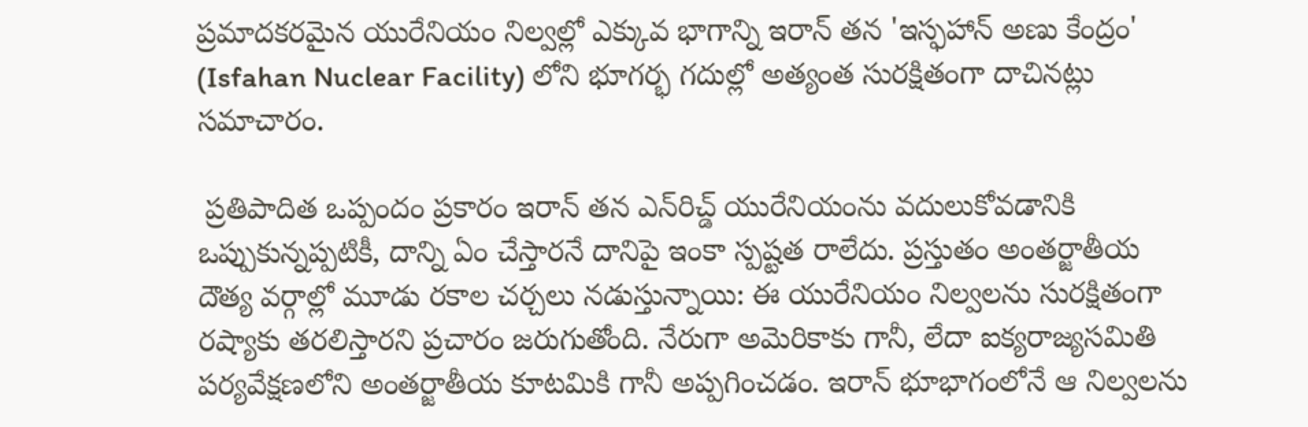ప్రమాదకరమైన యురేనియం నిల్వల్లో ఎక్కువ భాగాన్ని ఇరాన్ తన 'ఇస్ఫహాన్ అణు కేంద్రం' (Isfahan Nuclear Facility) లోని భూగర్భ గదుల్లో అత్యంత సురక్షితంగా దాచినట్లు సమాచారం.

 ప్రతిపాదిత ఒప్పందం ప్రకారం ఇరాన్ తన ఎన్‌రిచ్డ్ యురేనియంను వదులుకోవడానికి ఒప్పుకున్నప్పటికీ, దాన్ని ఏం చేస్తారనే దానిపై ఇంకా స్పష్టత రాలేదు. ప్రస్తుతం అంతర్జాతీయ దౌత్య వర్గాల్లో మూడు రకాల చర్చలు నడుస్తున్నాయి: ఈ యురేనియం నిల్వలను సురక్షితంగా రష్యాకు తరలిస్తారని ప్రచారం జరుగుతోంది. నేరుగా అమెరికాకు గానీ, లేదా ఐక్యరాజ్యసమితి పర్యవేక్షణలోని అంతర్జాతీయ కూటమికి గానీ అప్పగించడం. ఇరాన్ భూభాగంలోనే ఆ నిల్వలను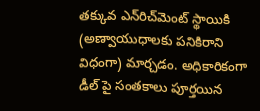తక్కువ ఎన్‌రిచ్‌మెంట్ స్థాయికి (అణ్వాయుధాలకు పనికిరాని విధంగా) మార్చడం. అధికారికంగా డీల్ పై సంతకాలు పూర్తయిన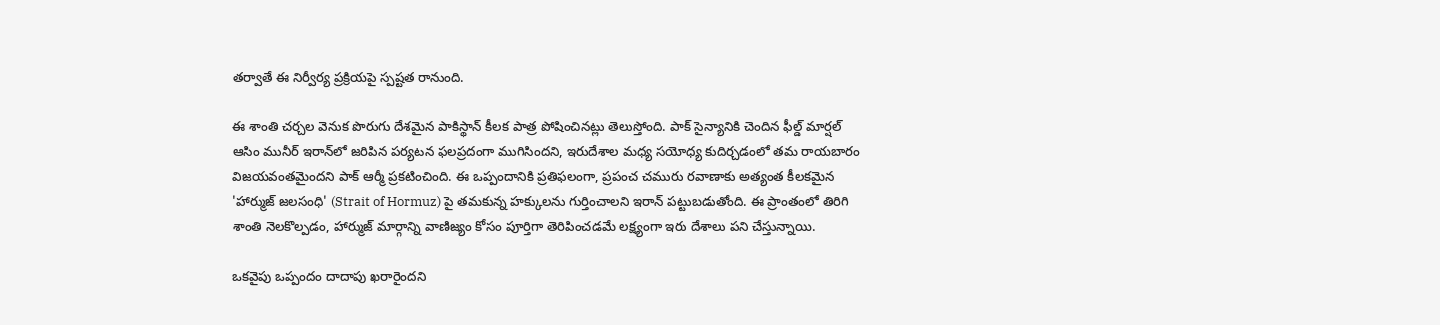తర్వాతే ఈ నిర్వీర్య ప్రక్రియపై స్పష్టత రానుంది.

ఈ శాంతి చర్చల వెనుక పొరుగు దేశమైన పాకిస్థాన్ కీలక పాత్ర పోషించినట్లు తెలుస్తోంది. పాక్ సైన్యానికి చెందిన ఫీల్డ్ మార్షల్ ఆసిం మునీర్ ఇరాన్‌లో జరిపిన పర్యటన ఫలప్రదంగా ముగిసిందని, ఇరుదేశాల మధ్య సయోధ్య కుదిర్చడంలో తమ రాయబారం విజయవంతమైందని పాక్ ఆర్మీ ప్రకటించింది. ఈ ఒప్పందానికి ప్రతిఫలంగా, ప్రపంచ చమురు రవాణాకు అత్యంత కీలకమైన 'హార్ముజ్ జలసంధి' (Strait of Hormuz) పై తమకున్న హక్కులను గుర్తించాలని ఇరాన్ పట్టుబడుతోంది. ఈ ప్రాంతంలో తిరిగి శాంతి నెలకొల్పడం, హార్ముజ్ మార్గాన్ని వాణిజ్యం కోసం పూర్తిగా తెరిపించడమే లక్ష్యంగా ఇరు దేశాలు పని చేస్తున్నాయి.

ఒకవైపు ఒప్పందం దాదాపు ఖరారైందని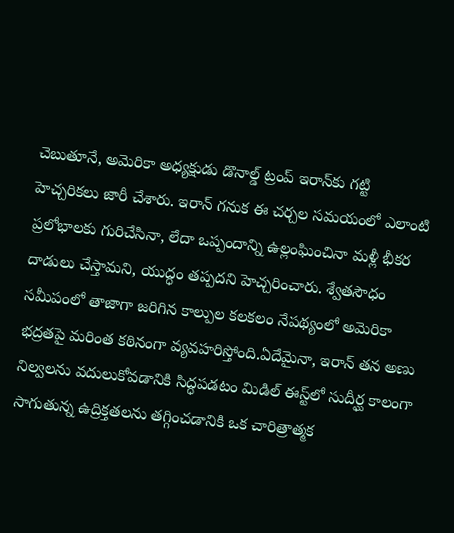చెబుతూనే, అమెరికా అధ్యక్షుడు డొనాల్డ్ ట్రంప్ ఇరాన్‌కు గట్టి హెచ్చరికలు జారీ చేశారు. ఇరాన్ గనుక ఈ చర్చల సమయంలో ఎలాంటి ప్రలోభాలకు గురిచేసినా, లేదా ఒప్పందాన్ని ఉల్లంఘించినా మళ్లీ భీకర దాడులు చేస్తామని, యుద్ధం తప్పదని హెచ్చరించారు. శ్వేతసౌధం సమీపంలో తాజాగా జరిగిన కాల్పుల కలకలం నేపథ్యంలో అమెరికా భద్రతపై మరింత కఠినంగా వ్యవహరిస్తోంది.ఏదేమైనా, ఇరాన్ తన అణు నిల్వలను వదులుకోవడానికి సిద్ధపడటం మిడిల్ ఈస్ట్‌లో సుదీర్ఘ కాలంగా సాగుతున్న ఉద్రిక్తతలను తగ్గించడానికి ఒక చారిత్రాత్మక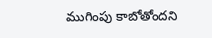ముగింపు కాబోతోందని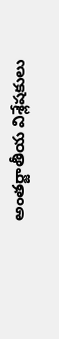అంతర్జాతీయ విశ్లేషకులు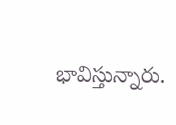భావిస్తున్నారు.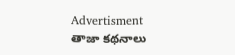Advertisment
తాజా కథనాలు